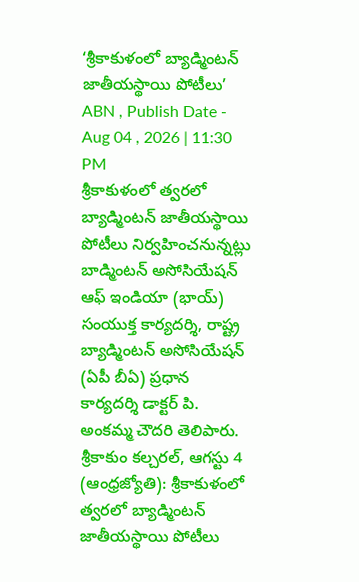‘శ్రీకాకుళంలో బ్యాడ్మింటన్ జాతీయస్థాయి పోటీలు’
ABN , Publish Date - Aug 04 , 2026 | 11:30 PM
శ్రీకాకుళంలో త్వరలో బ్యాడ్మింటన్ జాతీయస్థాయి పోటీలు నిర్వహించనున్నట్లు బాడ్మింటన్ అసోసియేషన్ ఆఫ్ ఇండియా (భాయ్) సంయుక్త కార్యదర్శి, రాష్ట్ర బ్యాడ్మింటన్ అసోసియేషన్ (ఏపీ బీఏ) ప్రధాన కార్యదర్శి డాక్టర్ పి. అంకమ్మ చౌదరి తెలిపారు.
శ్రీకాకుం కల్చరల్, ఆగస్టు 4 (ఆంధ్రజ్యోతి): శ్రీకాకుళంలో త్వరలో బ్యాడ్మింటన్ జాతీయస్థాయి పోటీలు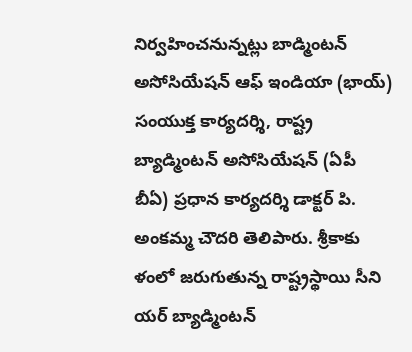నిర్వహించనున్నట్లు బాడ్మింటన్ అసోసియేషన్ ఆఫ్ ఇండియా (భాయ్) సంయుక్త కార్యదర్శి, రాష్ట్ర బ్యాడ్మింటన్ అసోసియేషన్ (ఏపీ బీఏ) ప్రధాన కార్యదర్శి డాక్టర్ పి. అంకమ్మ చౌదరి తెలిపారు. శ్రీకాకు ళంలో జరుగుతున్న రాష్ట్రస్థాయి సీని యర్ బ్యాడ్మింటన్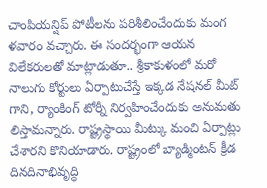చాంపియన్షిప్ పోటీలను పరిశీలించేందుకు మంగ ళవారం వచ్చారు. ఈ సందర్భంగా ఆయన విలేకరులతో మాట్లాడుతూ.. శ్రీకాకుళంలో మరో నాలుగు కోర్టులు ఏర్పాటుచేస్తే ఇక్కడ నేషనల్ మీట్ గాని, ర్యాంకింగ్ టోర్నీ నిర్వహించేందుకు అనుమతు లిస్తామన్నారు. రాష్ట్రస్థాయి మీట్కు మంచి ఏర్పాట్లు చేశారని కొనియాడారు. రాష్ట్రంలో బ్యాడ్మింటన్ క్రీడ దినదినాభివృద్ధి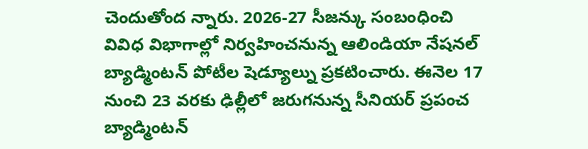చెందుతోంద న్నారు. 2026-27 సీజన్కు సంబంధించి వివిధ విభాగాల్లో నిర్వహించనున్న ఆలిండియా నేషనల్ బ్యాడ్మింటన్ పోటీల షెడ్యూల్ను ప్రకటించారు. ఈనెల 17 నుంచి 23 వరకు ఢిల్లీలో జరుగనున్న సీనియర్ ప్రపంచ బ్యాడ్మింటన్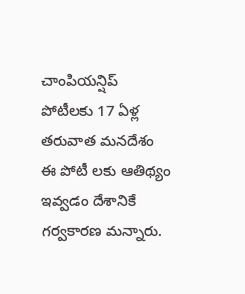చాంపియన్షిప్ పోటీలకు 17 ఏళ్ల తరువాత మనదేశం ఈ పోటీ లకు ఆతిథ్యం ఇవ్వడం దేశానికే గర్వకారణ మన్నారు.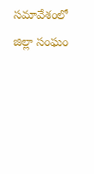సమావేశంలో జిల్లా సంఘం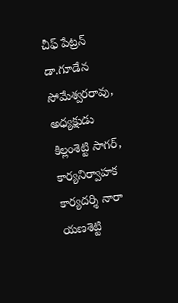చీఫ్ పేట్రన్ డా.గూడేన సోమేశ్వరరావు, అధ్యక్షుడు కిల్లంశెట్టి సాగర్, కార్యనిర్వాహక కార్యదర్శి నారా యణశెట్టి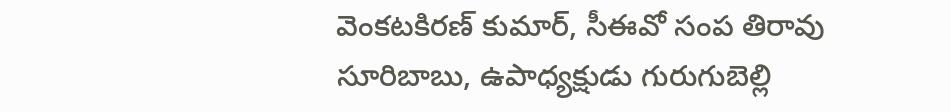వెంకటకిరణ్ కుమార్, సీఈవో సంప తిరావు సూరిబాబు, ఉపాధ్యక్షుడు గురుగుబెల్లి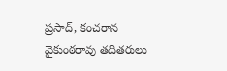ప్రసాద్, కంచరాన వైకుంఠరావు తదితరులు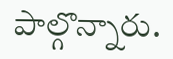పాల్గొన్నారు.